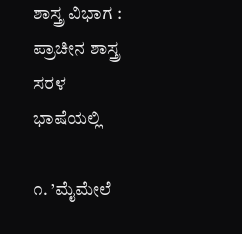ಶಾಸ್ತ್ರ ವಿಭಾಗ : ಪ್ರಾಚೀನ ಶಾಸ್ತ್ರ ಸರಳ ಭಾಷೆಯಲ್ಲಿ

೧. ’ಮೈಮೇಲೆ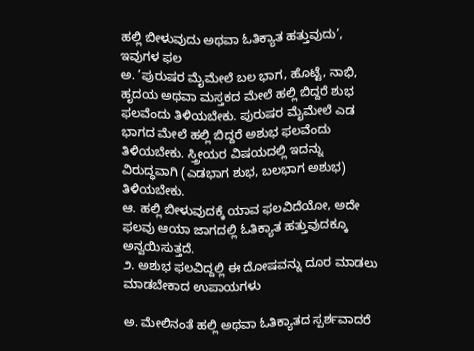ಹಲ್ಲಿ ಬೀಳುವುದು ಅಥವಾ ಓತಿಕ್ಯಾತ ಹತ್ತುವುದು’, ಇವುಗಳ ಫಲ
ಅ. ’ಪುರುಷರ ಮೈಮೇಲೆ ಬಲ ಭಾಗ, ಹೊಟ್ಟೆ, ನಾಭಿ, ಹೃದಯ ಅಥವಾ ಮಸ್ತಕದ ಮೇಲೆ ಹಲ್ಲಿ ಬಿದ್ದರೆ ಶುಭ ಫಲವೆಂದು ತಿಳಿಯಬೇಕು. ಪುರುಷರ ಮೈಮೇಲೆ ಎಡ ಭಾಗದ ಮೇಲೆ ಹಲ್ಲಿ ಬಿದ್ದರೆ ಅಶುಭ ಫಲವೆಂದು ತಿಳಿಯಬೇಕು. ಸ್ತ್ರೀಯರ ವಿಷಯದಲ್ಲಿ ಇದನ್ನು ವಿರುದ್ಧವಾಗಿ (ಎಡಭಾಗ ಶುಭ, ಬಲಭಾಗ ಅಶುಭ) ತಿಳಿಯಬೇಕು.
ಆ. ಹಲ್ಲಿ ಬೀಳುವುದಕ್ಕೆ ಯಾವ ಫಲವಿದೆಯೋ, ಅದೇ ಫಲವು ಆಯಾ ಜಾಗದಲ್ಲಿ ಓತಿಕ್ಯಾತ ಹತ್ತುವುದಕ್ಕೂ ಅನ್ವಯಿಸುತ್ತದೆ.
೨. ಅಶುಭ ಫಲವಿದ್ದಲ್ಲಿ ಈ ದೋಷವನ್ನು ದೂರ ಮಾಡಲು ಮಾಡಬೇಕಾದ ಉಪಾಯಗಳು

ಅ. ಮೇಲಿನಂತೆ ಹಲ್ಲಿ ಅಥವಾ ಓತಿಕ್ಯಾತದ ಸ್ಪರ್ಶವಾದರೆ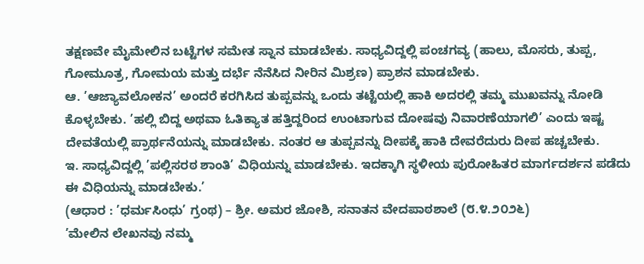ತಕ್ಷಣವೇ ಮೈಮೇಲಿನ ಬಟ್ಟೆಗಳ ಸಮೇತ ಸ್ನಾನ ಮಾಡಬೇಕು. ಸಾಧ್ಯವಿದ್ದಲ್ಲಿ ಪಂಚಗವ್ಯ (ಹಾಲು, ಮೊಸರು, ತುಪ್ಪ, ಗೋಮೂತ್ರ, ಗೋಮಯ ಮತ್ತು ದರ್ಭೆ ನೆನೆಸಿದ ನೀರಿನ ಮಿಶ್ರಣ) ಪ್ರಾಶನ ಮಾಡಬೇಕು.
ಆ. ’ಆಜ್ಯಾವಲೋಕನ’ ಅಂದರೆ ಕರಗಿಸಿದ ತುಪ್ಪವನ್ನು ಒಂದು ತಟ್ಟೆಯಲ್ಲಿ ಹಾಕಿ ಅದರಲ್ಲಿ ತಮ್ಮ ಮುಖವನ್ನು ನೋಡಿ ಕೊಳ್ಳಬೇಕು. ’ಹಲ್ಲಿ ಬಿದ್ದ ಅಥವಾ ಓತಿಕ್ಯಾತ ಹತ್ತಿದ್ದರಿಂದ ಉಂಟಾಗುವ ದೋಷವು ನಿವಾರಣೆಯಾಗಲಿ’ ಎಂದು ಇಷ್ಟ ದೇವತೆಯಲ್ಲಿ ಪ್ರಾರ್ಥನೆಯನ್ನು ಮಾಡಬೇಕು. ನಂತರ ಆ ತುಪ್ಪವನ್ನು ದೀಪಕ್ಕೆ ಹಾಕಿ ದೇವರೆದುರು ದೀಪ ಹಚ್ಚಬೇಕು.
ಇ. ಸಾಧ್ಯವಿದ್ದಲ್ಲಿ ’ಪಲ್ಲಿಸರಠ ಶಾಂತಿ’ ವಿಧಿಯನ್ನು ಮಾಡಬೇಕು. ಇದಕ್ಕಾಗಿ ಸ್ಥಳೀಯ ಪುರೋಹಿತರ ಮಾರ್ಗದರ್ಶನ ಪಡೆದು ಈ ವಿಧಿಯನ್ನು ಮಾಡಬೇಕು.’
(ಆಧಾರ : ’ಧರ್ಮಸಿಂಧು’ ಗ್ರಂಥ) – ಶ್ರೀ. ಅಮರ ಜೋಶಿ, ಸನಾತನ ವೇದಪಾಠಶಾಲೆ (೮.೪.೨೦೨೬)
’ಮೇಲಿನ ಲೇಖನವು ನಮ್ಮ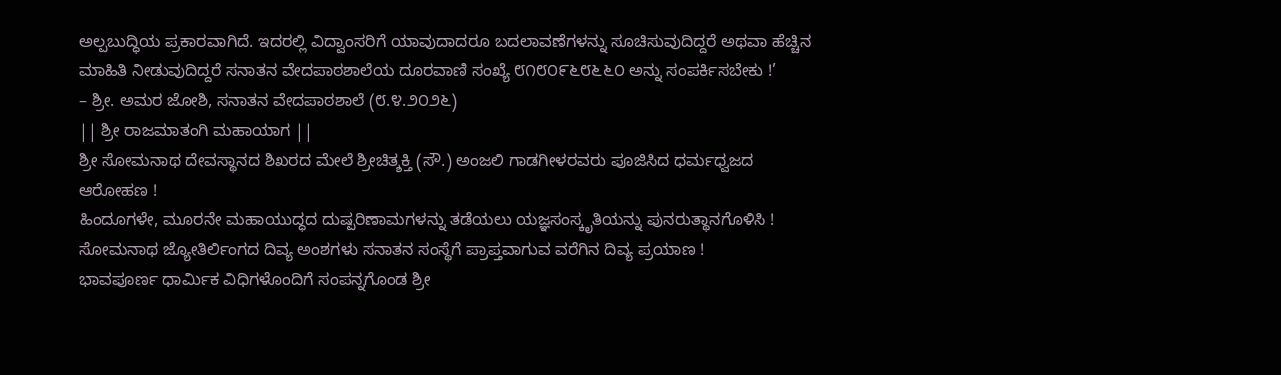ಅಲ್ಪಬುದ್ಧಿಯ ಪ್ರಕಾರವಾಗಿದೆ. ಇದರಲ್ಲಿ ವಿದ್ವಾಂಸರಿಗೆ ಯಾವುದಾದರೂ ಬದಲಾವಣೆಗಳನ್ನು ಸೂಚಿಸುವುದಿದ್ದರೆ ಅಥವಾ ಹೆಚ್ಚಿನ ಮಾಹಿತಿ ನೀಡುವುದಿದ್ದರೆ ಸನಾತನ ವೇದಪಾಠಶಾಲೆಯ ದೂರವಾಣಿ ಸಂಖ್ಯೆ ೮೧೮೦೯೬೮೬೬೦ ಅನ್ನು ಸಂಪರ್ಕಿಸಬೇಕು !’
– ಶ್ರೀ. ಅಮರ ಜೋಶಿ, ಸನಾತನ ವೇದಪಾಠಶಾಲೆ (೮.೪.೨೦೨೬)
|| ಶ್ರೀ ರಾಜಮಾತಂಗಿ ಮಹಾಯಾಗ ||
ಶ್ರೀ ಸೋಮನಾಥ ದೇವಸ್ಥಾನದ ಶಿಖರದ ಮೇಲೆ ಶ್ರೀಚಿತ್ಶಕ್ತಿ (ಸೌ.) ಅಂಜಲಿ ಗಾಡಗೀಳರವರು ಪೂಜಿಸಿದ ಧರ್ಮಧ್ವಜದ ಆರೋಹಣ !
ಹಿಂದೂಗಳೇ, ಮೂರನೇ ಮಹಾಯುದ್ಧದ ದುಷ್ಪರಿಣಾಮಗಳನ್ನು ತಡೆಯಲು ಯಜ್ಞಸಂಸ್ಕೃತಿಯನ್ನು ಪುನರುತ್ಥಾನಗೊಳಿಸಿ !
ಸೋಮನಾಥ ಜ್ಯೋತಿರ್ಲಿಂಗದ ದಿವ್ಯ ಅಂಶಗಳು ಸನಾತನ ಸಂಸ್ಥೆಗೆ ಪ್ರಾಪ್ತವಾಗುವ ವರೆಗಿನ ದಿವ್ಯ ಪ್ರಯಾಣ !
ಭಾವಪೂರ್ಣ ಧಾರ್ಮಿಕ ವಿಧಿಗಳೊಂದಿಗೆ ಸಂಪನ್ನಗೊಂಡ ಶ್ರೀ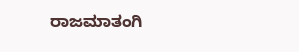ರಾಜಮಾತಂಗಿ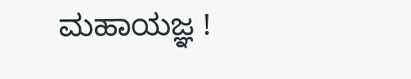ಮಹಾಯಜ್ಞ !